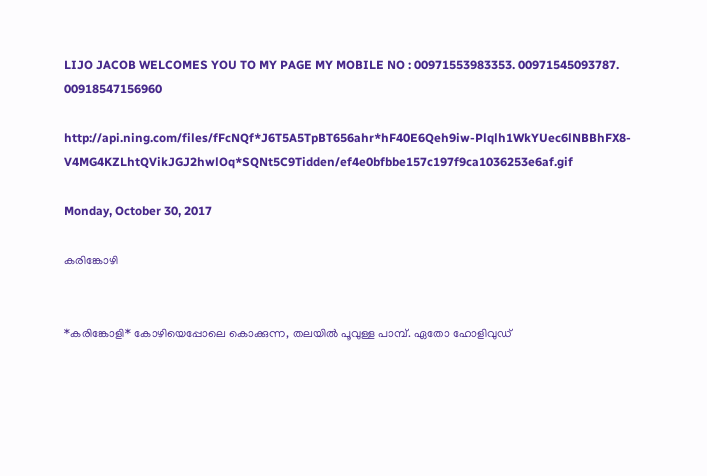LIJO JACOB WELCOMES YOU TO MY PAGE MY MOBILE NO : 00971553983353. 00971545093787. 00918547156960

http://api.ning.com/files/fFcNQf*J6T5A5TpBT656ahr*hF40E6Qeh9iw-Plqlh1WkYUec6lNBBhFX8-V4MG4KZLhtQVikJGJ2hwlOq*SQNt5C9Tidden/ef4e0bfbbe157c197f9ca1036253e6af.gif

Monday, October 30, 2017

കരിങ്കോഴി


*കരിങ്കോളി* കോഴിയെപ്പോലെ കൊക്കുന്ന, തലയില്‍ പൂവുള്ള പാമ്പ്. ഏതോ ഹോളിവുഡ്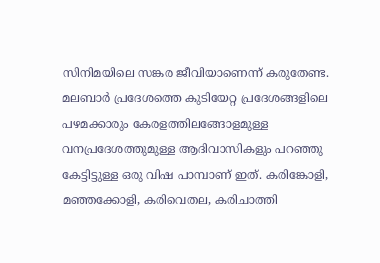സിനിമയിലെ സങ്കര ജീവിയാണെന്ന് കരുതേണ്ട. മലബാർ പ്രദേശത്തെ കുടിയേറ്റ പ്രദേശങ്ങളിലെ പഴമക്കാരും കേരളത്തിലങ്ങോളമുള്ള വനപ്രദേശത്തുമുള്ള ആദിവാസികളും പറഞ്ഞു കേട്ടിട്ടുള്ള ഒരു വിഷ പാമ്പാണ് ഇത്. കരിങ്കോളി, മഞ്ഞക്കോളി, കരിവെതല, കരിചാത്തി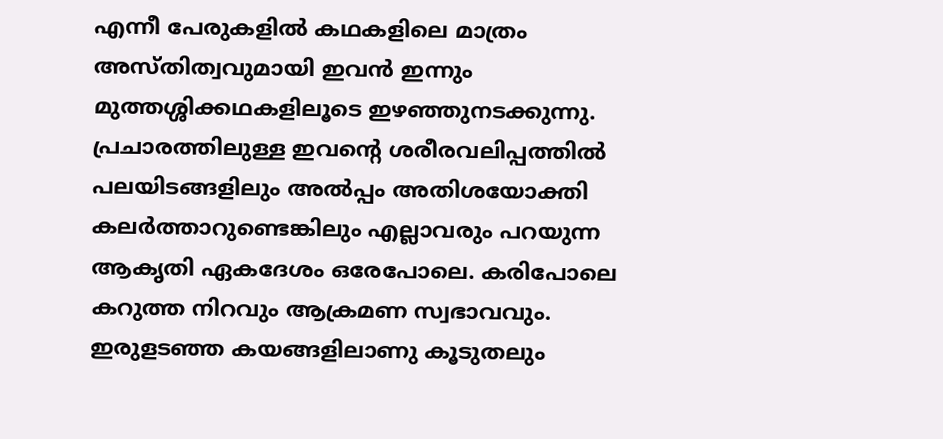എന്നീ പേരുകളിൽ ‌‌കഥകളിലെ മാത്രം അസ്തിത്വവുമായി ഇവൻ ഇന്നും മുത്തശ്ശിക്കഥകളിലൂടെ ഇഴഞ്ഞുന‌ടക്കുന്നു. പ്രചാരത്തിലുള്ള ഇവന്റെ ശരീരവലിപ്പത്തിൽ പലയിടങ്ങളിലും അൽപ്പം അതിശയോക്തി കലർത്താറുണ്ടെങ്കിലും എല്ലാവരും പറയുന്ന ആകൃതി ഏകദേശം ഒരേപോലെ. കരിപോലെ കറുത്ത നിറവും ആക്രമണ സ്വഭാവവും. ഇരുളടഞ്ഞ കയങ്ങളിലാണു കൂടുതലും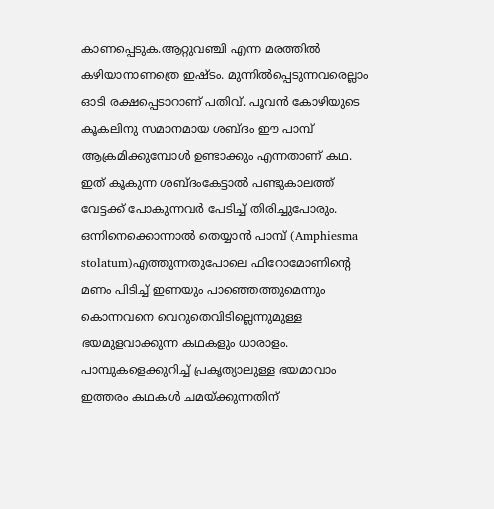കാണപ്പെടുക.ആറ്റുവഞ്ചി എന്ന മരത്തിൽ കഴിയാനാണത്രെ ഇഷ്ടം. മുന്നിൽപ്പെടുന്നവരെല്ലാം ഓടി രക്ഷപ്പെടാറാണ് പതിവ്. പൂവൻ കോഴിയുടെ കൂകലിനു സമാനമായ ശബ്ദം ഈ പാമ്പ് ആക്രമിക്കുമ്പോൾ ഉണ്ടാക്കും എന്നതാണ് കഥ. ഇത് കൂകുന്ന ശബ്ദംകേട്ടാൽ പണ്ടുകാലത്ത് വേ‌ട്ടക്ക് പോകുന്നവർ പേടിച്ച് തിരിച്ചുപോരും. ഒന്നിനെക്കൊന്നാൽ തെയ്യാൻ‌ പാമ്പ് (Amphiesma stolatum)എത്തുന്നതുപോലെ ഫിറോമോണിന്റെ മണം പി‌‌ടിച്ച് ഇണയും പാഞ്ഞെത്തുമെന്നും കൊന്നവനെ വെറുതെവി‌ടില്ലെന്നുമുള്ള ഭയമുളവാക്കുന്ന കഥകളും ധാരാളം. പാമ്പുകളെക്കുറിച്ച് പ്രക‍ൃത്യാലുള്ള ഭയമാവാം ഇത്തരം കഥകൾ ചമയ്ക്കുന്നതിന്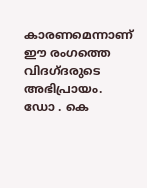കാരണമെന്നാണ് ഈ രംഗത്തെ വിദഗ്ദരുടെ അഭിപ്രായം. ഡോ . കെ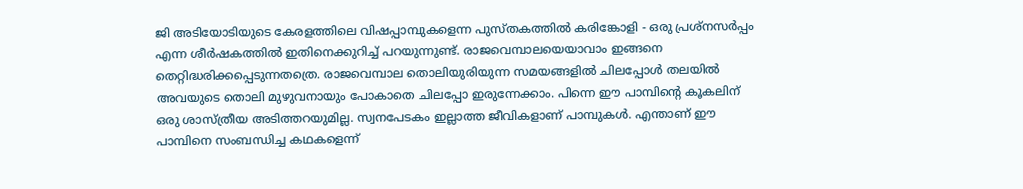ജി അടിയോടിയുടെ കേരളത്തിലെ വിഷപ്പാമ്പുകളെന്ന പുസ്തകത്തിൽ കരിങ്കോളി - ഒരു പ്രശ്നസർപ്പം എന്ന ശീർഷകത്തിൽ ഇതിനെക്കുറിച്ച് പറയുന്നുണ്ട്. രാജവെമ്പാലയെയാവാം ഇങ്ങനെ തെറ്റിദ്ധരിക്കപ്പെടുന്നതത്രെ. രാജവെമ്പാല തൊലിയുരിയുന്ന സമയങ്ങളിൽ ചിലപ്പോൾ തലയിൽ അവയുടെ തൊലി മുഴുവനായും പോകാതെ ചിലപ്പോ ഇരുന്നേക്കാം. പിന്നെ ഈ പാമ്പിന്റെ കൂകലിന് ഒരു ശാസ്ത്രീയ അടിത്തറയുമില്ല. സ്വനപേടകം ഇല്ലാത്ത ജീവികളാണ് പാമ്പുകൾ. എന്താണ് ഈ പാമ്പിനെ സംബന്ധിച്ച കഥകളെന്ന്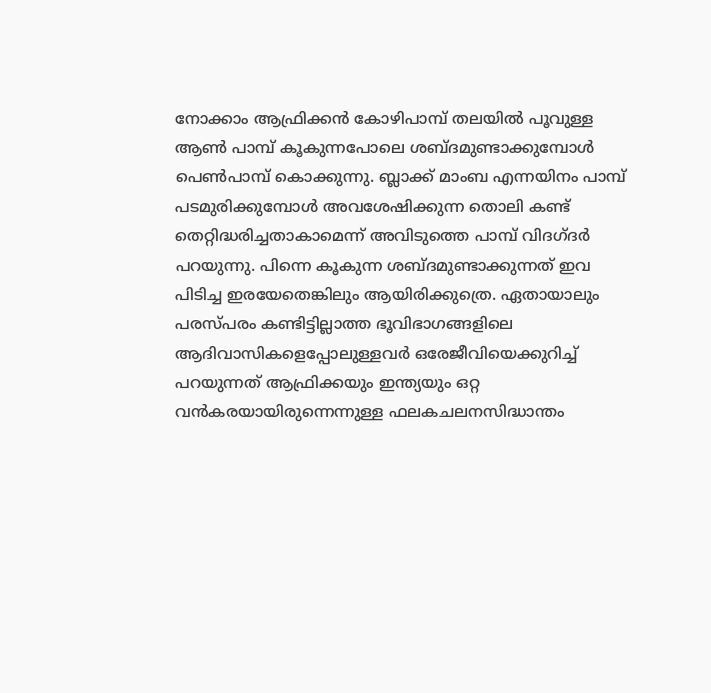നോക്കാം ആഫ്രിക്കൻ കോഴിപാമ്പ് തലയിൽ പൂവുള്ള ആൺ പാമ്പ് കൂകുന്നപോലെ ശബ്ദമുണ്ടാക്കുമ്പോൾ പെണ്‍പാമ്പ് കൊക്കുന്നു. ബ്ലാക്ക് മാംബ എന്നയിനം പാമ്പ് പടമുരിക്കുമ്പോള്‍ അവശേഷിക്കുന്ന തൊലി കണ്ട് തെറ്റിദ്ധരിച്ചതാകാമെന്ന് അവി‌ടുത്തെ പാമ്പ് വിദഗ്ദർ പറയുന്നു. പിന്നെ കൂകുന്ന ശബ്ദമുണ്ടാക്കുന്നത് ഇവ പിടിച്ച ഇരയേതെങ്കിലും ആയിരിക്കുത്രെ. ഏതായാലും പരസ്പരം കണ്ടി‌ട്ടില്ലാത്ത ഭൂവിഭാഗങ്ങളിലെ ആദിവാസികളെപ്പോലുള്ളവർ ഒരേജീവിയെക്കുറിച്ച് പറയുന്നത് ആഫ്രിക്കയും ഇന്ത്യയും ഒറ്റ വന്‍കരയായിരുന്നെന്നുള്ള ഫലകചലനസിദ്ധാന്തം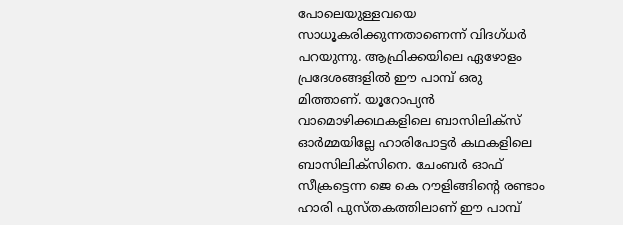പോലെയുള്ളവയെ സാധൂകരിക്കുന്നതാണെന്ന് വിദഗ്ധർ പറയുന്നു. ആഫ്രിക്കയിലെ ഏഴോളം പ്രദേശങ്ങളിൽ ഈ പാമ്പ് ഒരു മിത്താണ്. യൂറോപ്യൻ വാമൊഴിക്കഥകളിലെ ബാസിലിക്സ് ഓർമ്മയില്ലേ ഹാരിപോ‌ട്ടർ കഥകളിലെ ബാസിലിക്സിനെ. ചേംബർ ഓഫ് സീക്രട്ടെന്ന ജെ കെ റൗളിങ്ങിന്റെ രണ്ടാം ഹാരി പുസ്തകത്തിലാണ് ഈ പാമ്പ്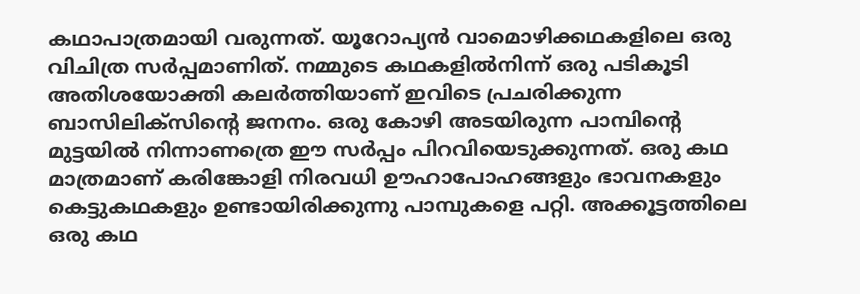കഥാപാത്രമായി വരുന്നത്. യൂറോപ്യൻ വാമൊഴിക്കഥകളിലെ ഒരു വിചിത്ര സർപ്പമാണിത്. നമ്മുടെ കഥകളിൽനിന്ന് ഒരു പ‌ടികൂടി അതിശയോക്തി കലർത്തിയാണ് ഇവിടെ പ്രചരിക്കുന്ന ബാസിലിക്സിന്റെ ജനനം. ഒരു കോഴി അടയിരുന്ന പാമ്പിന്റെ മുട്ടയിൽ നിന്നാണത്രെ ഈ സർപ്പം പിറവിയെടുക്കുന്നത്. ഒരു കഥ മാത്രമാണ് കരിങ്കോളി നിരവധി ഊഹാപോഹങ്ങളും ഭാവനകളും കെട്ടുകഥകളും ഉണ്ടായിരിക്കുന്നു പാമ്പുകളെ പറ്റി. അക്കൂട്ടത്തിലെ ഒരു കഥ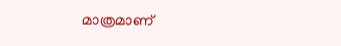മാത്രമാണ്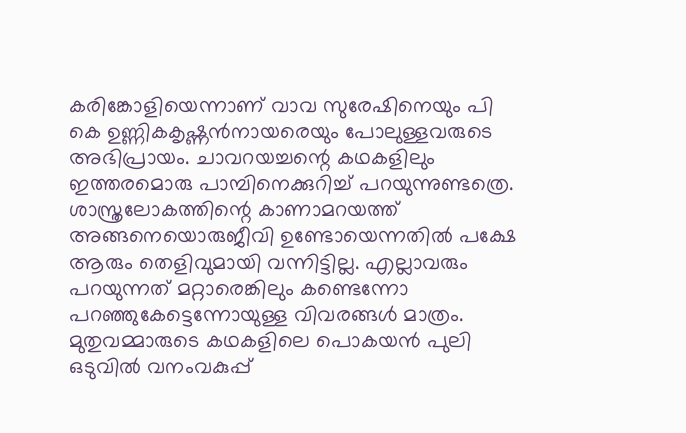കരിങ്കോളിയെന്നാണ് വാവ സുരേഷിനെയും പി കെ ഉണ്ണിക‍കൃഷ്ണൻനായരെയും പോലുള്ളവരുടെ അഭിപ്രായം. ചാവറയച്ചന്റെ കഥകളിലും ഇത്തരമൊരു പാമ്പിനെക്കുറിച്ച് പറയുന്നുണ്ടത്രെ. ശാസ്ത്രലോകത്തിന്റെ കാണാമറയത്ത് അങ്ങനെയൊരുജീവി ഉണ്ടോയെന്നതിൽ പക്ഷേ ആരും തെളിവുമായി വന്നിട്ടില്ല. എല്ലാവരും പറയുന്നത് മറ്റാരെങ്കിലും കണ്ടെന്നോ പറഞ്ഞുകേട്ടെന്നോയുള്ള വിവരങ്ങൾ മാത്രം. മുതുവമ്മാരുടെ കഥകളിലെ പൊകയൻ പുലി ഒടുവിൽ വനംവകുപ്പ്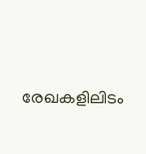രേഖകളിലിടം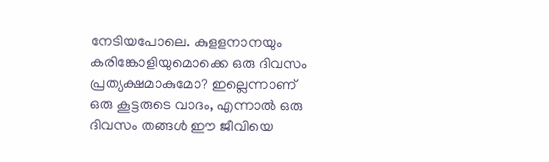നേടിയപോലെ. കുളളനാനയും കരിങ്കോളിയുമൊക്കെ ഒരു ദിവസം പ്രത്യക്ഷമാകുമോ? ഇല്ലെന്നാണ് ഒരു കൂ‌ട്ടരുടെ വാദം, എന്നാൽ ഒരു ദിവസം തങ്ങൾ ഈ ജീവിയെ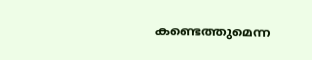കണ്ടെത്തുമെന്ന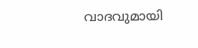വാദവുമായി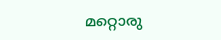മറ്റൊരു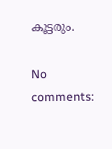കൂട്ടരും.

No comments: